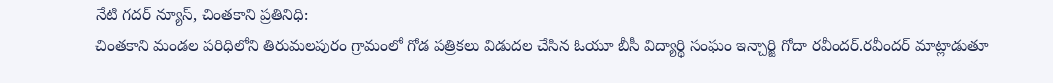నేటి గదర్ న్యూస్, చింతకాని ప్రతినిధి:
చింతకాని మండల పరిధిలోని తిరుమలపురం గ్రామంలో గోడ పత్రికలు విడుదల చేసిన ఓయూ బీసీ విద్యార్థి సంఘం ఇన్చార్జి గోదా రవీందర్.రవీందర్ మాట్లాడుతూ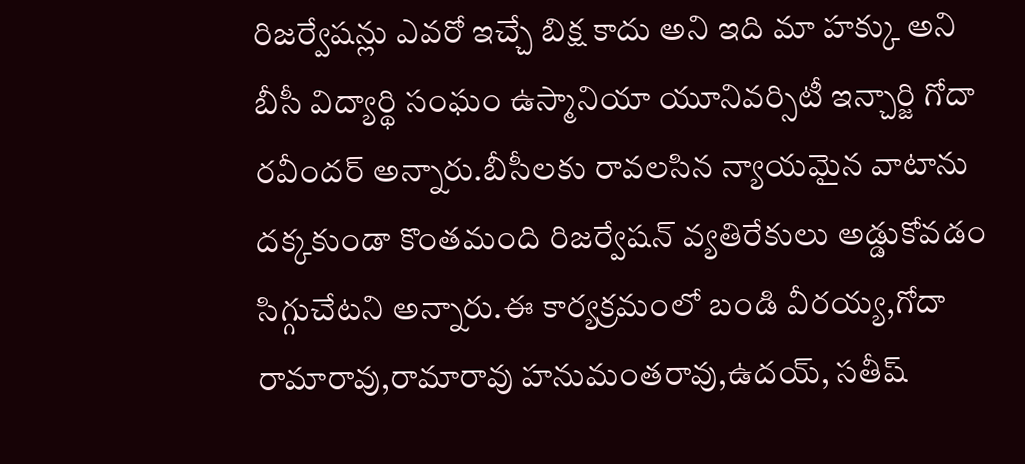రిజర్వేషన్లు ఎవరో ఇచ్చే బిక్ష కాదు అని ఇది మా హక్కు అని బీసీ విద్యార్థి సంఘం ఉస్మానియా యూనివర్సిటీ ఇన్చార్జి గోదా రవీందర్ అన్నారు.బీసీలకు రావలసిన న్యాయమైన వాటాను దక్కకుండా కొంతమంది రిజర్వేషన్ వ్యతిరేకులు అడ్డుకోవడం సిగ్గుచేటని అన్నారు.ఈ కార్యక్రమంలో బండి వీరయ్య,గోదా రామారావు,రామారావు హనుమంతరావు,ఉదయ్, సతీష్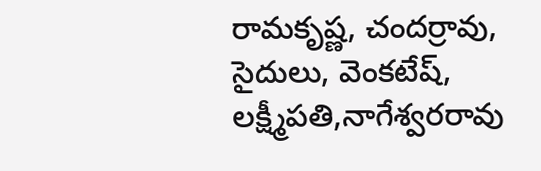రామకృష్ణ, చందర్రావు, సైదులు, వెంకటేష్, లక్ష్మీపతి,నాగేశ్వరరావు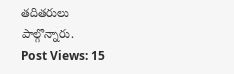తదితరులు పాల్గొన్నారు.
Post Views: 15